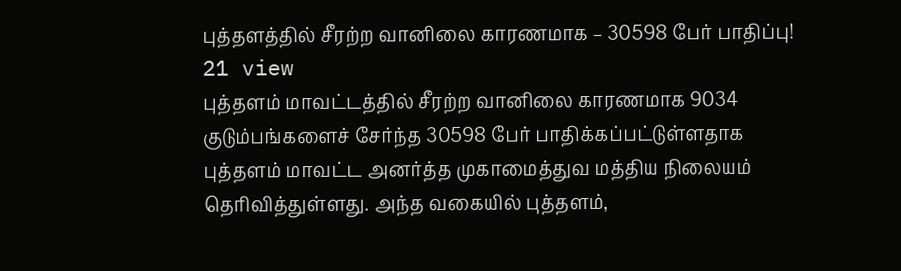புத்தளத்தில் சீரற்ற வானிலை காரணமாக – 30598 பேர் பாதிப்பு!
21 view
புத்தளம் மாவட்டத்தில் சீரற்ற வானிலை காரணமாக 9034 குடும்பங்களைச் சேர்ந்த 30598 பேர் பாதிக்கப்பட்டுள்ளதாக புத்தளம் மாவட்ட அனர்த்த முகாமைத்துவ மத்திய நிலையம் தெரிவித்துள்ளது. அந்த வகையில் புத்தளம்,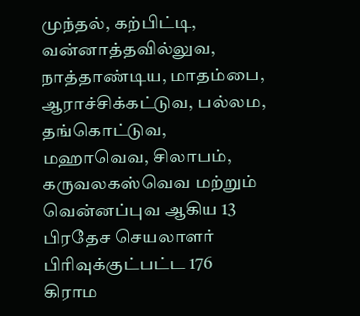முந்தல், கற்பிட்டி, வன்னாத்தவில்லுவ, நாத்தாண்டிய, மாதம்பை, ஆராச்சிக்கட்டுவ, பல்லம, தங்கொட்டுவ, மஹாவெவ, சிலாபம், கருவலகஸ்வெவ மற்றும் வென்னப்புவ ஆகிய 13 பிரதேச செயலாளர் பிரிவுக்குட்பட்ட 176 கிராம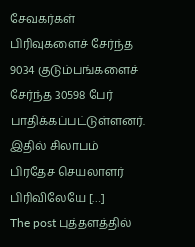சேவகர்கள் பிரிவுகளைச் சேர்ந்த 9034 குடும்பங்களைச் சேர்ந்த 30598 பேர் பாதிக்கப்பட்டுள்ளனர். இதில் சிலாபம் பிரதேச செயலாளர் பிரிவிலேயே […]
The post புத்தளத்தில்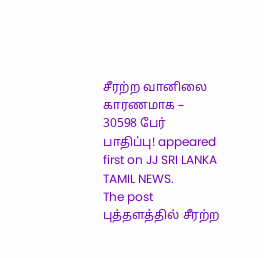சீரற்ற வானிலை காரணமாக – 30598 பேர் பாதிப்பு! appeared first on JJ SRI LANKA TAMIL NEWS.
The post புத்தளத்தில் சீரற்ற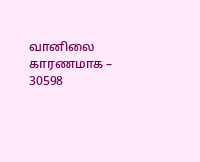வானிலை காரணமாக – 30598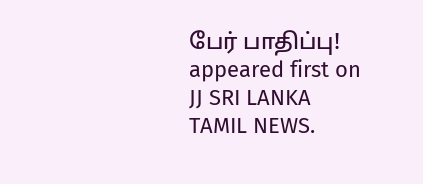பேர் பாதிப்பு! appeared first on JJ SRI LANKA TAMIL NEWS.